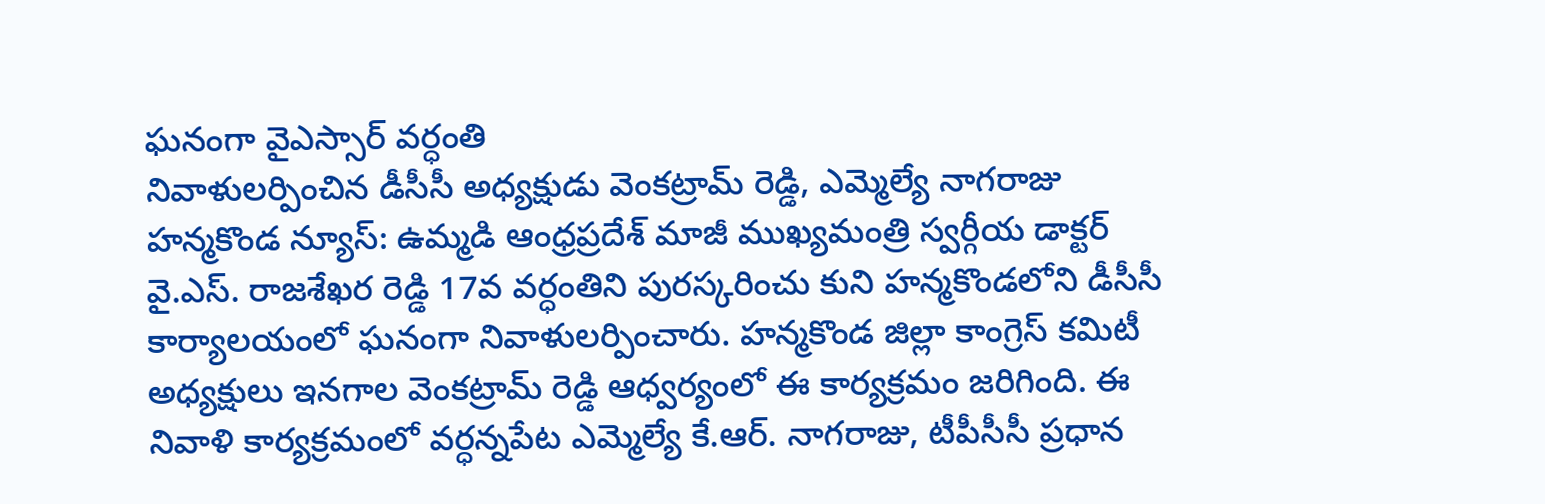ఘనంగా వైఎస్సార్ వర్ధంతి
నివాళులర్పించిన డీసీసీ అధ్యక్షుడు వెంకట్రామ్ రెడ్డి, ఎమ్మెల్యే నాగరాజు
హన్మకొండ న్యూస్: ఉమ్మడి ఆంధ్రప్రదేశ్ మాజీ ముఖ్యమంత్రి స్వర్గీయ డాక్టర్ వై.ఎస్. రాజశేఖర రెడ్డి 17వ వర్ధంతిని పురస్కరించు కుని హన్మకొండలోని డీసీసీ కార్యాలయంలో ఘనంగా నివాళులర్పించారు. హన్మకొండ జిల్లా కాంగ్రెస్ కమిటీ అధ్యక్షులు ఇనగాల వెంకట్రామ్ రెడ్డి ఆధ్వర్యంలో ఈ కార్యక్రమం జరిగింది. ఈ నివాళి కార్యక్రమంలో వర్ధన్నపేట ఎమ్మెల్యే కే.ఆర్. నాగరాజు, టీపీసీసీ ప్రధాన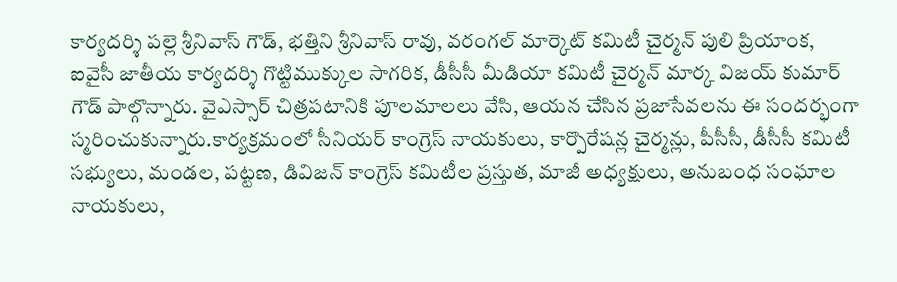కార్యదర్శి పల్లె శ్రీనివాస్ గౌడ్, భత్తిని శ్రీనివాస్ రావు, వరంగల్ మార్కెట్ కమిటీ చైర్మన్ పులి ప్రియాంక, ఐవైసీ జాతీయ కార్యదర్శి గొట్టిముక్కుల సాగరిక, డీసీసీ మీడియా కమిటీ చైర్మన్ మార్క విజయ్ కుమార్ గౌడ్ పాల్గొన్నారు. వైఎస్సార్ చిత్రపటానికి పూలమాలలు వేసి, ఆయన చేసిన ప్రజాసేవలను ఈ సందర్భంగా స్మరించుకున్నారు.కార్యక్రమంలో సీనియర్ కాంగ్రెస్ నాయకులు, కార్పొరేషన్ల చైర్మన్లు, పీసీసీ, డీసీసీ కమిటీ సభ్యులు, మండల, పట్టణ, డివిజన్ కాంగ్రెస్ కమిటీల ప్రస్తుత, మాజీ అధ్యక్షులు, అనుబంధ సంఘాల నాయకులు,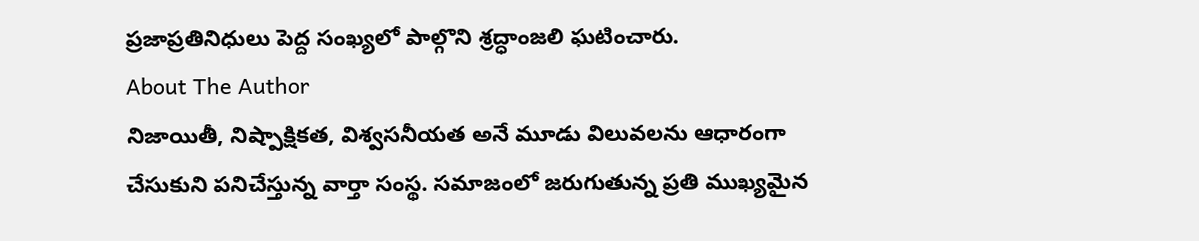ప్రజాప్రతినిధులు పెద్ద సంఖ్యలో పాల్గొని శ్రద్ధాంజలి ఘటించారు.
About The Author
నిజాయితీ, నిష్పాక్షికత, విశ్వసనీయత అనే మూడు విలువలను ఆధారంగా చేసుకుని పనిచేస్తున్న వార్తా సంస్థ. సమాజంలో జరుగుతున్న ప్రతి ముఖ్యమైన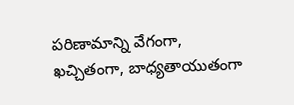పరిణామాన్ని వేగంగా, ఖచ్చితంగా, బాధ్యతాయుతంగా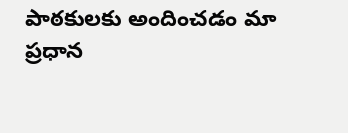పాఠకులకు అందించడం మా ప్రధాన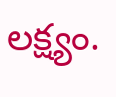లక్ష్యం.